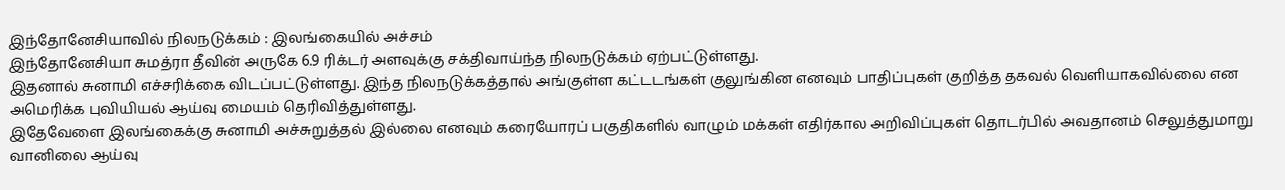இந்தோனேசியாவில் நிலநடுக்கம் : இலங்கையில் அச்சம்
இந்தோனேசியா சுமத்ரா தீவின் அருகே 6.9 ரிக்டர் அளவுக்கு சக்திவாய்ந்த நிலநடுக்கம் ஏற்பட்டுள்ளது.
இதனால் சுனாமி எச்சரிக்கை விடப்பட்டுள்ளது. இந்த நிலநடுக்கத்தால் அங்குள்ள கட்டடங்கள் குலுங்கின எனவும் பாதிப்புகள் குறித்த தகவல் வெளியாகவில்லை என அமெரிக்க புவியியல் ஆய்வு மையம் தெரிவித்துள்ளது.
இதேவேளை இலங்கைக்கு சுனாமி அச்சுறுத்தல் இல்லை எனவும் கரையோரப் பகுதிகளில் வாழும் மக்கள் எதிர்கால அறிவிப்புகள் தொடர்பில் அவதானம் செலுத்துமாறு வானிலை ஆய்வு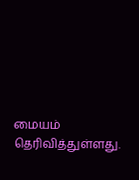மையம் தெரிவித்துள்ளது.